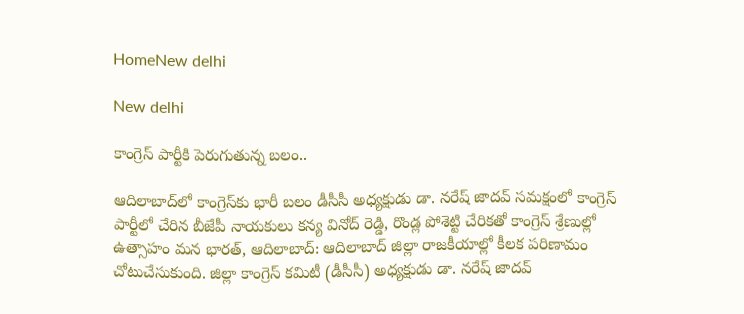HomeNew delhi

New delhi

కాంగ్రెస్ పార్టీకి పెరుగుతున్న బలం..

ఆదిలాబాద్‌లో కాంగ్రెస్‌కు భారీ బలం డీసీసీ అధ్యక్షుడు డా. నరేష్ జాదవ్ సమక్షంలో కాంగ్రెస్ పార్టీలో చేరిన బీజేపీ నాయకులు కన్య వినోద్ రెడ్డి, రొండ్ల పోశెట్టి చేరికతో కాంగ్రెస్ శ్రేణుల్లో ఉత్సాహం మన భారత్, ఆదిలాబాద్: ఆదిలాబాద్ జిల్లా రాజకీయాల్లో కీలక పరిణామం చోటుచేసుకుంది. జిల్లా కాంగ్రెస్ కమిటీ (డీసీసీ) అధ్యక్షుడు డా. నరేష్ జాదవ్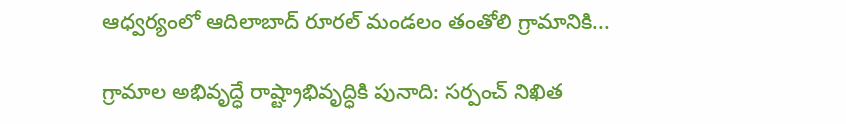ఆధ్వర్యంలో ఆదిలాబాద్ రూరల్ మండలం తంతోలి గ్రామానికి...

గ్రామాల అభివృద్ధే రాష్ట్రాభివృద్ధికి పునాది: సర్పంచ్ నిఖిత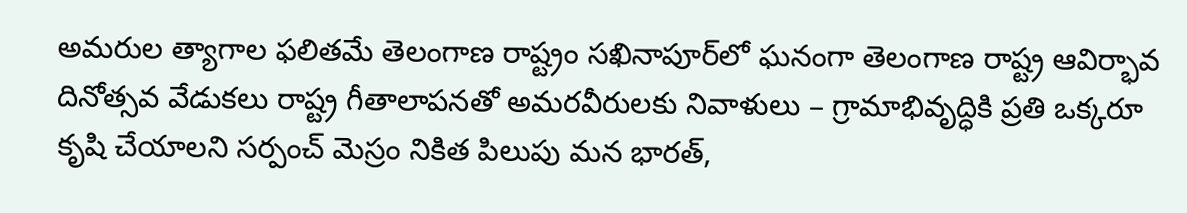అమరుల త్యాగాల ఫలితమే తెలంగాణ రాష్ట్రం సఖినాపూర్‌లో ఘనంగా తెలంగాణ రాష్ట్ర ఆవిర్భావ దినోత్సవ వేడుకలు రాష్ట్ర గీతాలాపనతో అమరవీరులకు నివాళులు – గ్రామాభివృద్ధికి ప్రతి ఒక్కరూ కృషి చేయాలని సర్పంచ్ మెస్రం నికిత పిలుపు మన భారత్,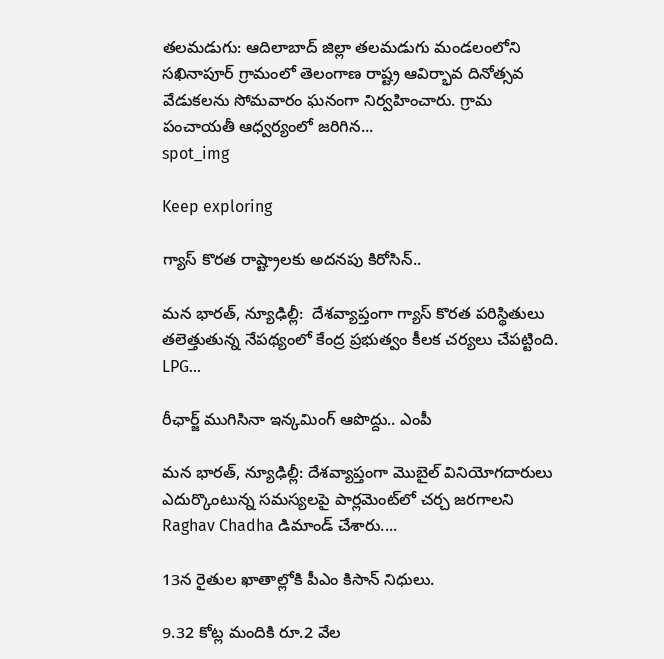తలమడుగు: ఆదిలాబాద్ జిల్లా తలమడుగు మండలంలోని సఖినాపూర్ గ్రామంలో తెలంగాణ రాష్ట్ర ఆవిర్భావ దినోత్సవ వేడుకలను సోమవారం ఘనంగా నిర్వహించారు. గ్రామ పంచాయతీ ఆధ్వర్యంలో జరిగిన...
spot_img

Keep exploring

గ్యాస్ కొరత రాష్ట్రాలకు అదనపు కిరోసిన్..

మన భారత్, న్యూఢిల్లీ:  దేశవ్యాప్తంగా గ్యాస్ కొరత పరిస్థితులు తలెత్తుతున్న నేపథ్యంలో కేంద్ర ప్రభుత్వం కీలక చర్యలు చేపట్టింది. LPG...

రీఛార్జ్ ముగిసినా ఇన్కమింగ్ ఆపొద్దు.. ఎంపీ

మన భారత్, న్యూఢిల్లీ: దేశవ్యాప్తంగా మొబైల్ వినియోగదారులు ఎదుర్కొంటున్న సమస్యలపై పార్లమెంట్‌లో చర్చ జరగాలని Raghav Chadha డిమాండ్ చేశారు....

13న రైతుల ఖాతాల్లోకి పీఎం కిసాన్ నిధులు.

9.32 కోట్ల మందికి రూ.2 వేల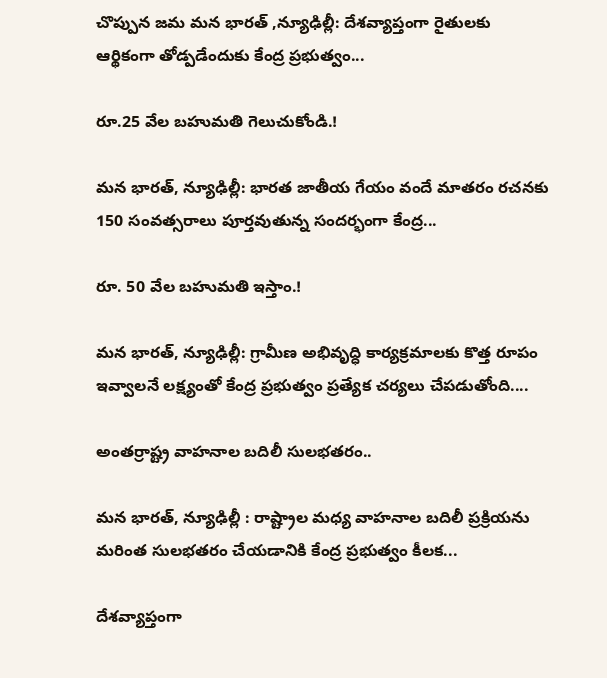చొప్పున జమ మన భారత్ ,న్యూఢిల్లీ: దేశవ్యాప్తంగా రైతులకు ఆర్థికంగా తోడ్పడేందుకు కేంద్ర ప్రభుత్వం...

రూ.25 వేల బహుమతి గెలుచుకోండి.!

మన భారత్, న్యూఢిల్లీ: భారత జాతీయ గేయం వందే మాతరం రచనకు 150 సంవత్సరాలు పూర్తవుతున్న సందర్భంగా కేంద్ర...

రూ. 50 వేల బహుమతి ఇస్తాం.!

మన భారత్, న్యూఢిల్లీ: గ్రామీణ అభివృద్ధి కార్యక్రమాలకు కొత్త రూపం ఇవ్వాలనే లక్ష్యంతో కేంద్ర ప్రభుత్వం ప్రత్యేక చర్యలు చేపడుతోంది....

అంతర్రాష్ట్ర వాహనాల బదిలీ సులభతరం..

మన భారత్, న్యూఢిల్లీ : రాష్ట్రాల మధ్య వాహనాల బదిలీ ప్రక్రియను మరింత సులభతరం చేయడానికి కేంద్ర ప్రభుత్వం కీలక...

దేశవ్యాప్తంగా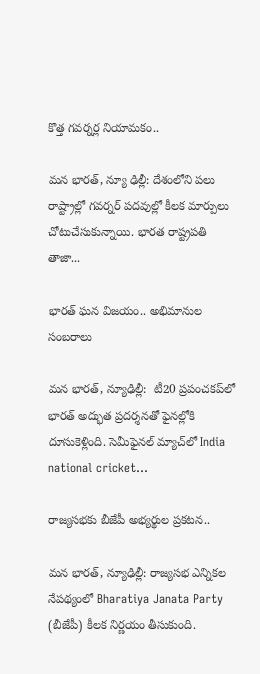కొత్త గవర్నర్ల నియామకం..

మన భారత్, న్యూ ఢిల్లీ: దేశంలోని పలు రాష్ట్రాల్లో గవర్నర్ పదవుల్లో కీలక మార్పులు చోటుచేసుకున్నాయి. భారత రాష్ట్రపతి తాజా...

భారత్ ఘన విజయం.. అభిమానుల సంబరాలు

మన భారత్, న్యూఢిల్లీ:  టీ20 ప్రపంచకప్‌లో భారత్ అద్భుత ప్రదర్శనతో ఫైనల్లోకి దూసుకెళ్లింది. సెమీఫైనల్ మ్యాచ్‌లో India national cricket...

రాజ్యసభకు బీజేపీ అభ్యర్థుల ప్రకటన..

మన భారత్, న్యూఢిల్లీ: రాజ్యసభ ఎన్నికల నేపథ్యంలో Bharatiya Janata Party (బీజేపీ) కీలక నిర్ణయం తీసుకుంది.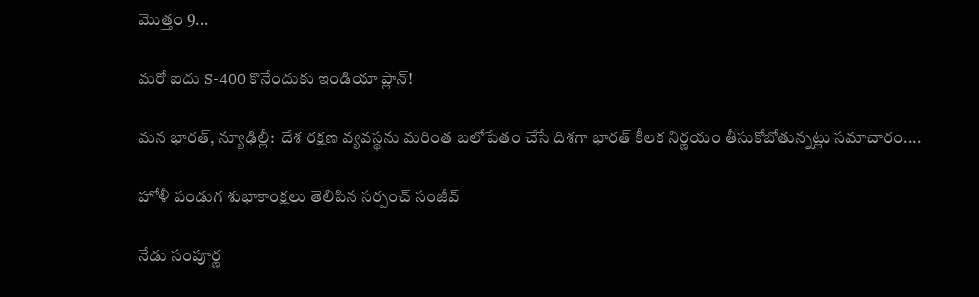మొత్తం 9...

మరో ఐదు S-400 కొనేందుకు ఇండియా ప్లాన్!

మన భారత్, న్యూఢిల్లీ:  దేశ రక్షణ వ్యవస్థను మరింత బలోపేతం చేసే దిశగా భారత్ కీలక నిర్ణయం తీసుకోబోతున్నట్లు సమాచారం....

హోళీ పండుగ శుభాకాంక్షలు తెలిపిన సర్పంచ్ సంజీవ్

నేడు సంపూర్ణ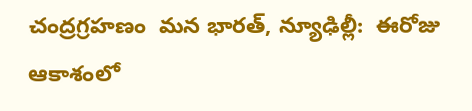చంద్రగ్రహణం  మన భారత్, న్యూఢిల్లీ:  ఈరోజు ఆకాశంలో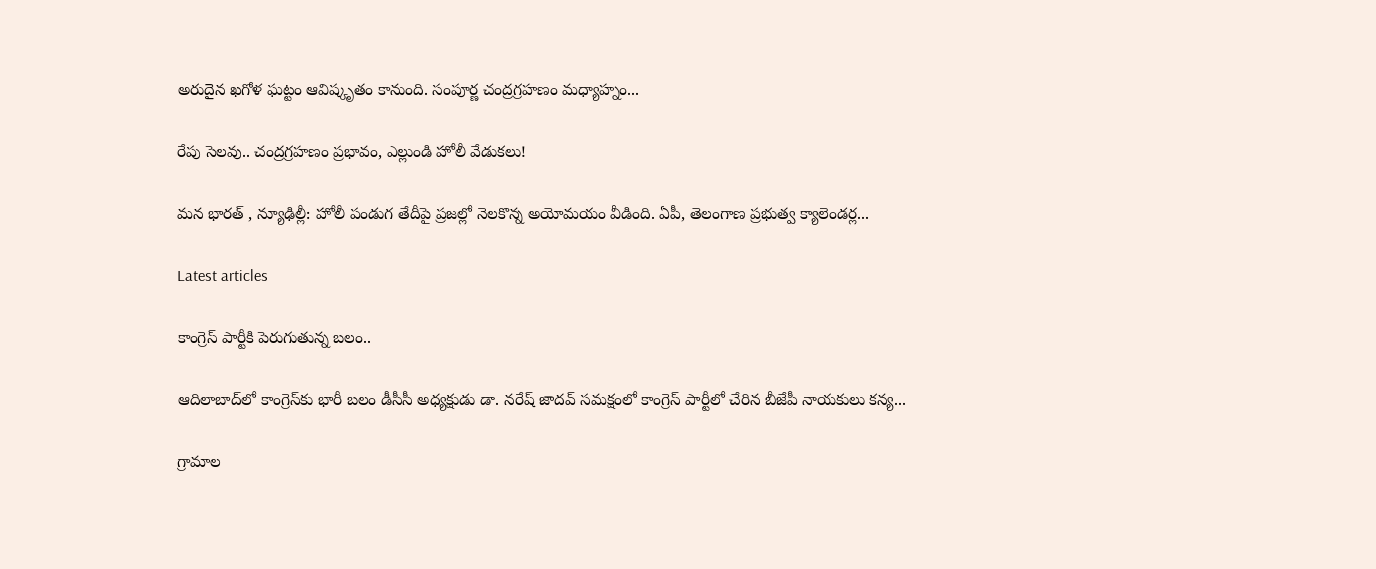అరుదైన ఖగోళ ఘట్టం ఆవిష్కృతం కానుంది. సంపూర్ణ చంద్రగ్రహణం మధ్యాహ్నం...

రేపు సెలవు.. చంద్రగ్రహణం ప్రభావం, ఎల్లుండి హోలీ వేడుకలు!

మన భారత్ , న్యూఢిల్లీ: హోలీ పండుగ తేదీపై ప్రజల్లో నెలకొన్న అయోమయం వీడింది. ఏపీ, తెలంగాణ ప్రభుత్వ క్యాలెండర్ల...

Latest articles

కాంగ్రెస్ పార్టీకి పెరుగుతున్న బలం..

ఆదిలాబాద్‌లో కాంగ్రెస్‌కు భారీ బలం డీసీసీ అధ్యక్షుడు డా. నరేష్ జాదవ్ సమక్షంలో కాంగ్రెస్ పార్టీలో చేరిన బీజేపీ నాయకులు కన్య...

గ్రామాల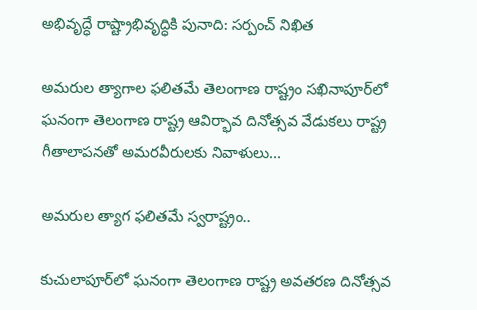అభివృద్ధే రాష్ట్రాభివృద్ధికి పునాది: సర్పంచ్ నిఖిత

అమరుల త్యాగాల ఫలితమే తెలంగాణ రాష్ట్రం సఖినాపూర్‌లో ఘనంగా తెలంగాణ రాష్ట్ర ఆవిర్భావ దినోత్సవ వేడుకలు రాష్ట్ర గీతాలాపనతో అమరవీరులకు నివాళులు...

అమరుల త్యాగ ఫలితమే స్వరాష్ట్రం..

కుచులాపూర్‌లో ఘనంగా తెలంగాణ రాష్ట్ర అవతరణ దినోత్సవ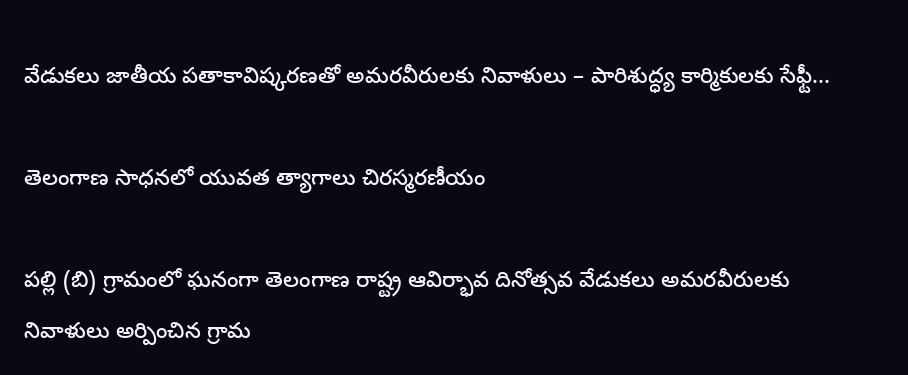వేడుకలు జాతీయ పతాకావిష్కరణతో అమరవీరులకు నివాళులు – పారిశుద్ధ్య కార్మికులకు సేఫ్టీ...

తెలంగాణ సాధనలో యువత త్యాగాలు చిరస్మరణీయం

పల్లి (బి) గ్రామంలో ఘనంగా తెలంగాణ రాష్ట్ర ఆవిర్భావ దినోత్సవ వేడుకలు అమరవీరులకు నివాళులు అర్పించిన గ్రామ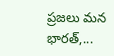ప్రజలు మన భారత్,...